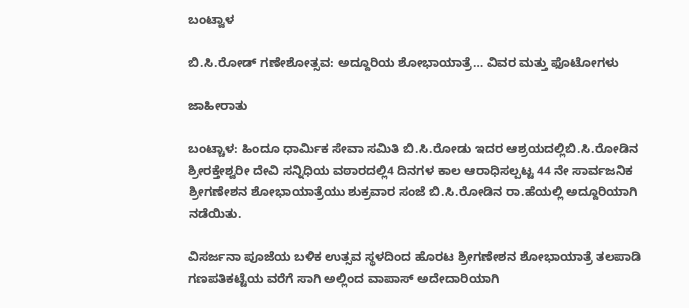ಬಂಟ್ವಾಳ

ಬಿ.ಸಿ.ರೋಡ್ ಗಣೇಶೋತ್ಸವ: ಅದ್ದೂರಿಯ ಶೋಭಾಯಾತ್ರೆ… ವಿವರ ಮತ್ತು ಫೊಟೋಗಳು

ಜಾಹೀರಾತು

ಬಂಟ್ಚಾಳ: ಹಿಂದೂ ಧಾರ್ಮಿಕ ಸೇವಾ ಸಮಿತಿ ಬಿ.ಸಿ.ರೋಡು ಇದರ ಆಶ್ರಯದಲ್ಲಿ‌ಬಿ.ಸಿ.ರೋಡಿನ ಶ್ರೀರಕ್ತೇಶ್ವರೀ ದೇವಿ ಸನ್ನಿಧಿಯ ವಠಾರದಲ್ಲಿ‌4 ದಿನಗಳ ಕಾಲ ಆರಾಧಿಸಲ್ಪಟ್ಟ 44 ನೇ ಸಾರ್ವಜನಿಕ ಶ್ರೀಗಣೇಶನ ಶೋಭಾಯಾತ್ರೆಯು ಶುಕ್ರವಾರ ಸಂಜೆ ಬಿ.ಸಿ.ರೋಡಿ‌ನ ರಾ.ಹೆಯಲ್ಲಿ ಅದ್ದೂರಿಯಾಗಿ‌ ನಡೆಯಿತು.

ವಿಸರ್ಜನಾ ಪೂಜೆಯ ಬಳಿಕ ಉತ್ಸವ ಸ್ಥಳದಿಂದ ಹೊರಟ ಶ್ರೀಗಣೇಶನ ಶೋಭಾಯಾತ್ರೆ ತಲಪಾಡಿ‌ ಗಣಪತಿಕಟ್ಟೆಯ ವರೆಗೆ ಸಾಗಿ ಅಲ್ಲಿಂದ ವಾಪಾಸ್ ಅದೇದಾರಿಯಾಗಿ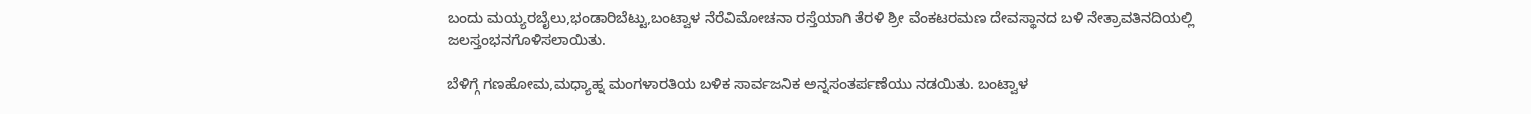ಬಂದು ಮಯ್ಯರಬೈಲು,ಭಂಡಾರಿಬೆಟ್ಟು,ಬಂಟ್ವಾಳ ನೆರೆವಿಮೋಚನಾ ರಸ್ತೆಯಾಗಿ ತೆರಳಿ ಶ್ರೀ ವೆಂಕಟರಮಣ ದೇವಸ್ಥಾನದ ಬಳಿ ನೇತ್ರಾವತಿ‌ನದಿಯಲ್ಲಿ‌ ಜಲಸ್ತಂಭನಗೊಳಿಸಲಾಯಿತು.

ಬೆಳಿಗ್ಗೆ ಗಣಹೋಮ,ಮಧ್ಯಾಹ್ನ ಮಂಗಳಾರತಿಯ ಬಳಿಕ ಸಾರ್ವಜನಿಕ ಅನ್ನಸಂತರ್ಪಣೆಯು ನಡಯಿತು. ಬಂಟ್ವಾಳ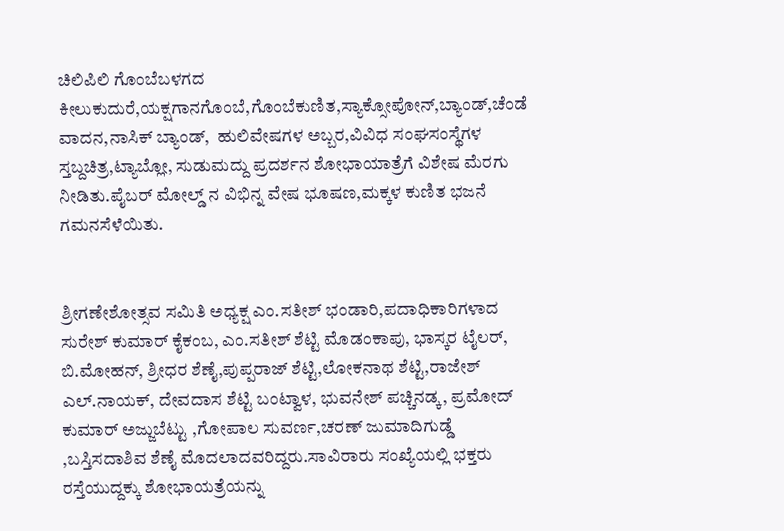ಚಿಲಿಪಿಲಿ ಗೊಂಬೆಬಳಗದ ಕೀಲುಕುದುರೆ,ಯಕ್ಷಗಾನಗೊಂಬೆ,ಗೊಂಬೆಕುಣಿತ,ಸ್ಯಾಕ್ಸೋಪೋನ್,ಬ್ಯಾಂಡ್,ಚೆಂಡೆ ವಾದನ,ನಾಸಿಕ್ ಬ್ಯಾಂಡ್,  ಹುಲಿವೇಷಗಳ ಅಬ್ಬರ,ವಿವಿಧ ಸಂಘಸಂಸ್ಥೆಗಳ ಸ್ತಬ್ದಚಿತ್ರ,ಟ್ಯಾಬ್ಲೋ, ಸುಡುಮದ್ದು ಪ್ರದರ್ಶನ ಶೋಭಾಯಾತ್ರೆಗೆ ವಿಶೇಷ ಮೆರಗು ನೀಡಿತು.ಪೈಬರ್ ಮೋಲ್ಡ್ ನ ವಿಭಿನ್ನ ವೇಷ ಭೂಷಣ,ಮಕ್ಕಳ ಕುಣಿತ ಭಜನೆ ಗಮನಸೆಳೆಯಿತು.


ಶ್ರೀಗಣೇಶೋತ್ಸವ ಸಮಿತಿ ಅಧ್ಯಕ್ಷ ಎಂ.ಸತೀಶ್ ಭಂಡಾರಿ,ಪದಾಧಿಕಾರಿಗಳಾದ ಸುರೇಶ್ ಕುಮಾರ್ ಕೈಕಂಬ, ಎಂ.ಸತೀಶ್ ಶೆಟ್ಟಿ ಮೊಡಂಕಾಪು, ಭಾಸ್ಕರ ಟೈಲರ್, ಬಿ.ಮೋಹನ್, ಶ್ರೀಧರ ಶೆಣೈ,ಪುಪ್ಪರಾಜ್ ಶೆಟ್ಟಿ,ಲೋಕನಾಥ ಶೆಟ್ಟಿ,ರಾಜೇಶ್ ಎಲ್.ನಾಯಕ್, ದೇವದಾಸ ಶೆಟ್ಟಿ ಬಂಟ್ವಾಳ, ಭುವನೇಶ್ ಪಚ್ಚಿನಡ್ಕ, ಪ್ರಮೋದ್‌ ಕುಮಾರ್ ಅಜ್ಜುಬೆಟ್ಟು ,ಗೋಪಾಲ ಸುವರ್ಣ,ಚರಣ್ ಜುಮಾದಿಗುಡ್ಡೆ ,ಬಸ್ತಿಸದಾಶಿವ ಶೆಣೈ ಮೊದಲಾದವರಿದ್ದರು.ಸಾವಿರಾರು ಸಂಖ್ಯೆಯಲ್ಲಿ ಭಕ್ತರು ರಸ್ತೆಯುದ್ದಕ್ಕು ಶೋಭಾಯತ್ರೆಯನ್ನು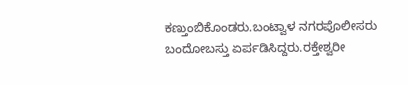ಕಣ್ತುಂಬಿಕೊಂಡರು.ಬಂಟ್ವಾಳ ನಗರಪೊಲೀಸರು ಬಂದೋಬಸ್ತು ಏರ್ಪಡಿಸಿದ್ದರು.ರಕ್ತೇಶ್ವರೀ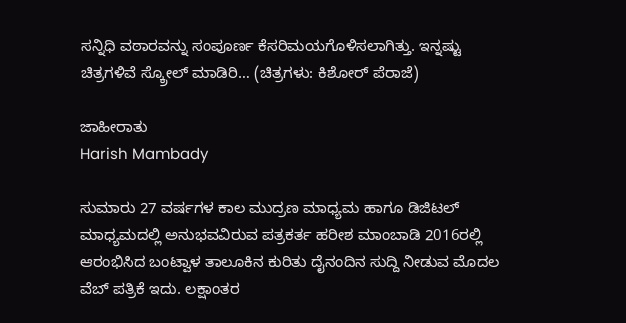ಸನ್ನಿಧಿ ವಠಾರವನ್ನು ಸಂಪೂರ್ಣ ಕೆಸರಿಮಯಗೊಳಿಸಲಾಗಿತ್ತು. ಇನ್ನಷ್ಟು ಚಿತ್ರಗಳಿವೆ ಸ್ಕ್ರೋಲ್ ಮಾಡಿರಿ… (ಚಿತ್ರಗಳು: ಕಿಶೋರ್ ಪೆರಾಜೆ)

ಜಾಹೀರಾತು
Harish Mambady

ಸುಮಾರು 27 ವರ್ಷಗಳ ಕಾಲ ಮುದ್ರಣ ಮಾಧ್ಯಮ ಹಾಗೂ ಡಿಜಿಟಲ್ ಮಾಧ್ಯಮದಲ್ಲಿ ಅನುಭವವಿರುವ ಪತ್ರಕರ್ತ ಹರೀಶ ಮಾಂಬಾಡಿ 2016ರಲ್ಲಿ ಆರಂಭಿಸಿದ ಬಂಟ್ವಾಳ ತಾಲೂಕಿನ ಕುರಿತು ದೈನಂದಿನ ಸುದ್ದಿ ನೀಡುವ ಮೊದಲ ವೆಬ್ ಪತ್ರಿಕೆ ಇದು. ಲಕ್ಷಾಂತರ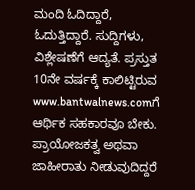ಮಂದಿ ಓದಿದ್ದಾರೆ, ಓದುತ್ತಿದ್ದಾರೆ. ಸುದ್ದಿಗಳು, ವಿಶ್ಲೇಷಣೆಗೆ ಆದ್ಯತೆ. ಪ್ರಸ್ತುತ 10ನೇ ವರ್ಷಕ್ಕೆ ಕಾಲಿಟ್ಟಿರುವ www.bantwalnews.comಗೆ ಆರ್ಥಿಕ ಸಹಕಾರವೂ ಬೇಕು. ಪ್ರಾಯೋಜಕತ್ವ ಅಥವಾ ಜಾಹೀರಾತು ನೀಡುವುದಿದ್ದರೆ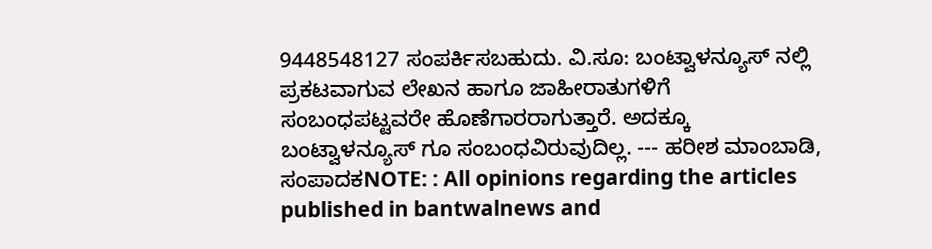9448548127 ಸಂಪರ್ಕಿಸಬಹುದು. ವಿ.ಸೂ: ಬಂಟ್ವಾಳನ್ಯೂಸ್ ನಲ್ಲಿ ಪ್ರಕಟವಾಗುವ ಲೇಖನ ಹಾಗೂ ಜಾಹೀರಾತುಗಳಿಗೆ ಸಂಬಂಧಪಟ್ಟವರೇ ಹೊಣೆಗಾರರಾಗುತ್ತಾರೆ. ಅದಕ್ಕೂ ಬಂಟ್ವಾಳನ್ಯೂಸ್ ಗೂ ಸಂಬಂಧವಿರುವುದಿಲ್ಲ. --- ಹರೀಶ ಮಾಂಬಾಡಿ, ಸಂಪಾದಕNOTE: : All opinions regarding the articles published in bantwalnews and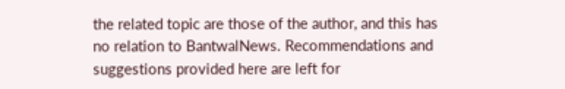the related topic are those of the author, and this has no relation to BantwalNews. Recommendations and suggestions provided here are left for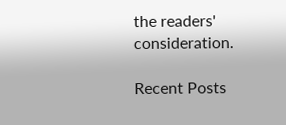the readers' consideration.

Recent Posts